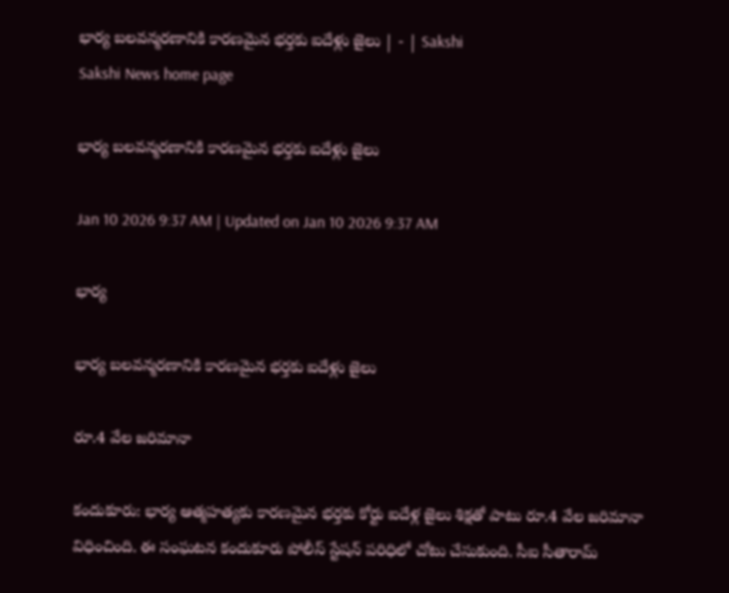భార్య బలవన్మరణానికి కారణమైన భర్తకు ఐదేళ్లు జైలు | - | Sakshi
Sakshi News home page

భార్య బలవన్మరణానికి కారణమైన భర్తకు ఐదేళ్లు జైలు

Jan 10 2026 9:37 AM | Updated on Jan 10 2026 9:37 AM

భార్య

భార్య బలవన్మరణానికి కారణమైన భర్తకు ఐదేళ్లు జైలు

రూ.4 వేల జరిమానా

కందుకూరు: భార్య ఆత్మహత్యకు కారణమైన భర్తకు కోర్టు ఐదేళ్ల జైలు శిక్షతో పాటు రూ.4 వేల జరిమానా విధించింది. ఈ సంఘటన కందుకూరు పోలీస్‌ స్టేషన్‌ పరిధిలో చోటు చేసుకుంది. సీఐ సీతారామ్‌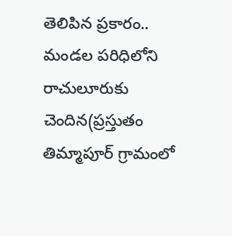తెలిపిన ప్రకారం.. మండల పరిధిలోని రాచులూరుకు చెందిన(ప్రస్తుతం తిమ్మాపూర్‌ గ్రామంలో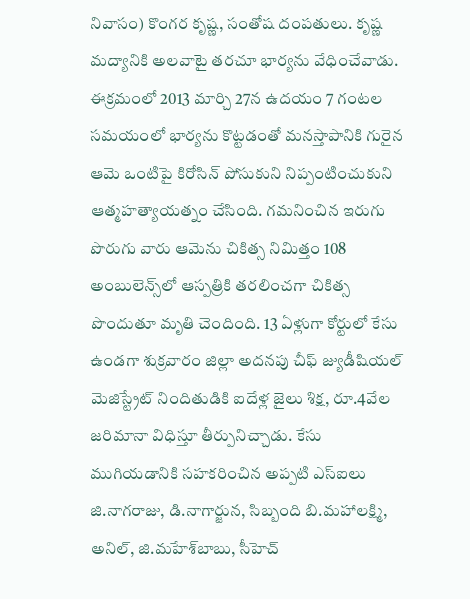నివాసం) కొంగర కృష్ణ, సంతోష దంపతులు. కృష్ణ మద్యానికి అలవాటై తరచూ భార్యను వేధించేవాడు. ఈక్రమంలో 2013 మార్చి 27న ఉదయం 7 గంటల సమయంలో భార్యను కొట్టడంతో మనస్తాపానికి గురైన ఆమె ఒంటిపై కిరోసిన్‌ పోసుకుని నిప్పంటించుకుని ఆత్మహత్యాయత్నం చేసింది. గమనించిన ఇరుగు పొరుగు వారు ఆమెను చికిత్స నిమిత్తం 108 అంబులెన్స్‌లో ఆస్పత్రికి తరలించగా చికిత్స పొందుతూ మృతి చెందింది. 13 ఏళ్లుగా కోర్టులో కేసు ఉండగా శుక్రవారం జిల్లా అదనపు చీఫ్‌ జ్యుడీషియల్‌ మెజిస్ట్రేట్‌ నిందితుడికి ఐదేళ్ల జైలు శిక్ష, రూ.4వేల జరిమానా విధిస్తూ తీర్పునిచ్చాడు. కేసు ముగియడానికి సహకరించిన అప్పటి ఎస్‌ఐలు జి.నాగరాజు, డి.నాగార్జున, సిబ్బంది బి.మహాలక్ష్మి, అనిల్‌, జి.మహేశ్‌బాబు, సీహెచ్‌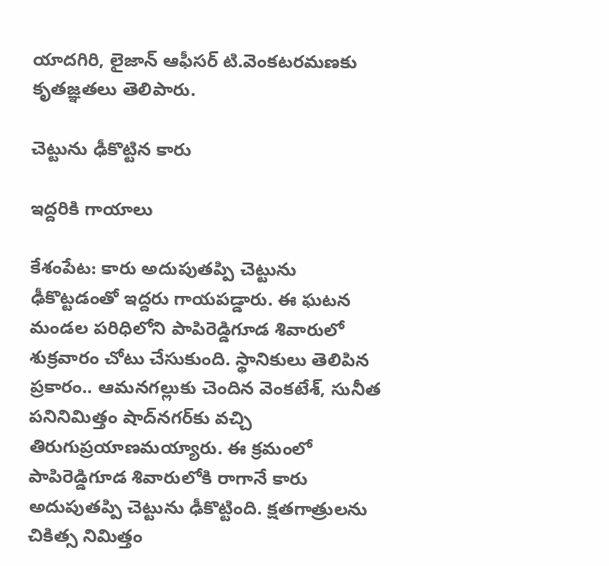యాదగిరి, లైజాన్‌ ఆఫీసర్‌ టి.వెంకటరమణకు కృతజ్ఞతలు తెలిపారు.

చెట్టును ఢీకొట్టిన కారు

ఇద్దరికి గాయాలు

కేశంపేట: కారు అదుపుతప్పి చెట్టును ఢీకొట్టడంతో ఇద్దరు గాయపడ్డారు. ఈ ఘటన మండల పరిధిలోని పాపిరెడ్డిగూడ శివారులో శుక్రవారం చోటు చేసుకుంది. స్థానికులు తెలిపిన ప్రకారం.. ఆమనగల్లుకు చెందిన వెంకటేశ్‌, సునీత పనినిమిత్తం షాద్‌నగర్‌కు వచ్చి తిరుగుప్రయాణమయ్యారు. ఈ క్రమంలో పాపిరెడ్డిగూడ శివారులోకి రాగానే కారు అదుపుతప్పి చెట్టును ఢీకొట్టింది. క్షతగాత్రులను చికిత్స నిమిత్తం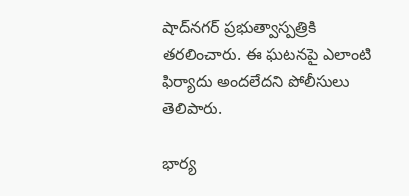షాద్‌నగర్‌ ప్రభుత్వాస్పత్రికి తరలించారు. ఈ ఘటనపై ఎలాంటి ఫిర్యాదు అందలేదని పోలీసులు తెలిపారు.

భార్య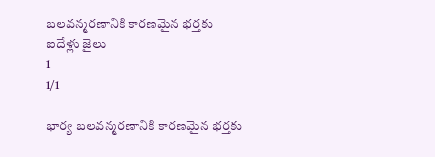బలవన్మరణానికి కారణమైన భర్తకు ఐదేళ్లు జైలు
1
1/1

భార్య బలవన్మరణానికి కారణమైన భర్తకు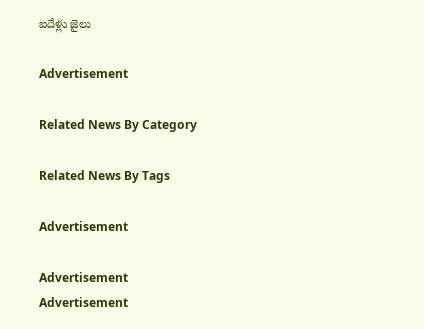ఐదేళ్లు జైలు

Advertisement

Related News By Category

Related News By Tags

Advertisement

Advertisement
Advertisement